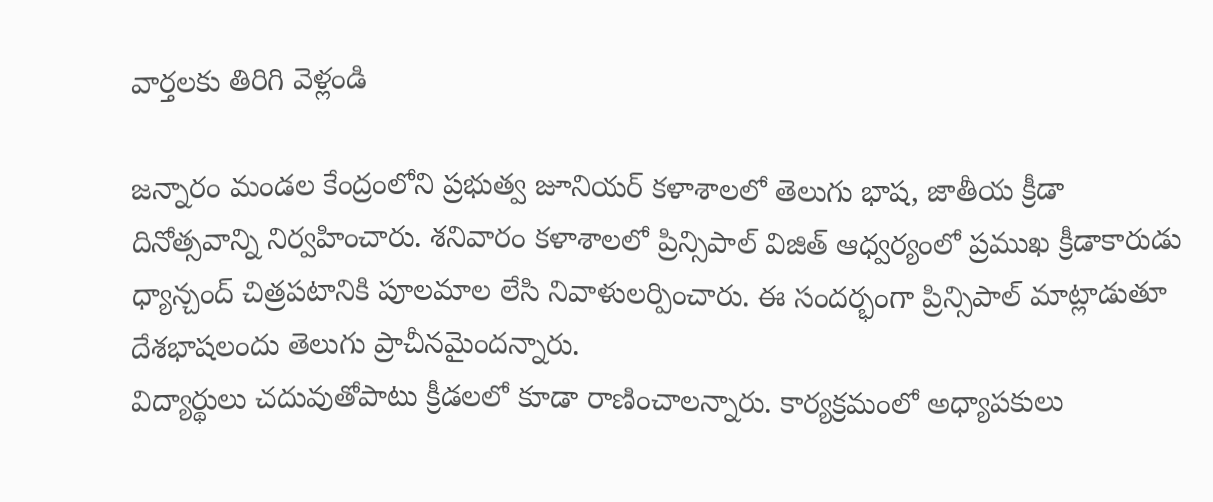వార్తలకు తిరిగి వెళ్లండి

జన్నారం మండల కేంద్రంలోని ప్రభుత్వ జూనియర్ కళాశాలలో తెలుగు భాష, జాతీయ క్రీడా దినోత్సవాన్ని నిర్వహించారు. శనివారం కళాశాలలో ప్రిన్సిపాల్ విజిత్ ఆధ్వర్యంలో ప్రముఖ క్రీడాకారుడు ధ్యాన్చంద్ చిత్రపటానికి పూలమాల లేసి నివాళులర్పించారు. ఈ సందర్భంగా ప్రిన్సిపాల్ మాట్లాడుతూ దేశభాషలందు తెలుగు ప్రాచీనమైందన్నారు.
విద్యార్థులు చదువుతోపాటు క్రీడలలో కూడా రాణించాలన్నారు. కార్యక్రమంలో అధ్యాపకులు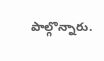పాల్గొన్నారు.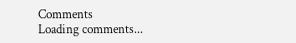Comments
Loading comments...